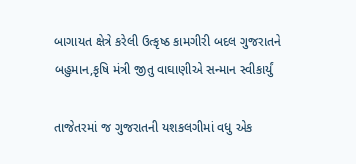બાગાયત ક્ષેત્રે કરેલી ઉત્કૃષ્ઠ કામગીરી બદલ ગુજરાતને બહુમાન,કૃષિ મંત્રી જીતુ વાઘાણીએ સન્માન સ્વીકાર્યું

તાજેતરમાં જ ગુજરાતની યશકલગીમાં વધુ એક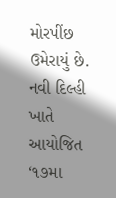મોરપીંછ ઉમેરાયું છે. નવી દિલ્હી ખાતે આયોજિત ‘૧૭મા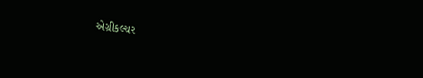એગ્રીકલ્ચર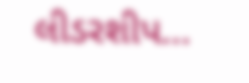લીડરશીપ…